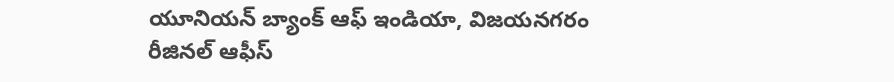యూనియన్ బ్యాంక్ ఆఫ్ ఇండియా, విజయనగరం రీజినల్ ఆఫీస్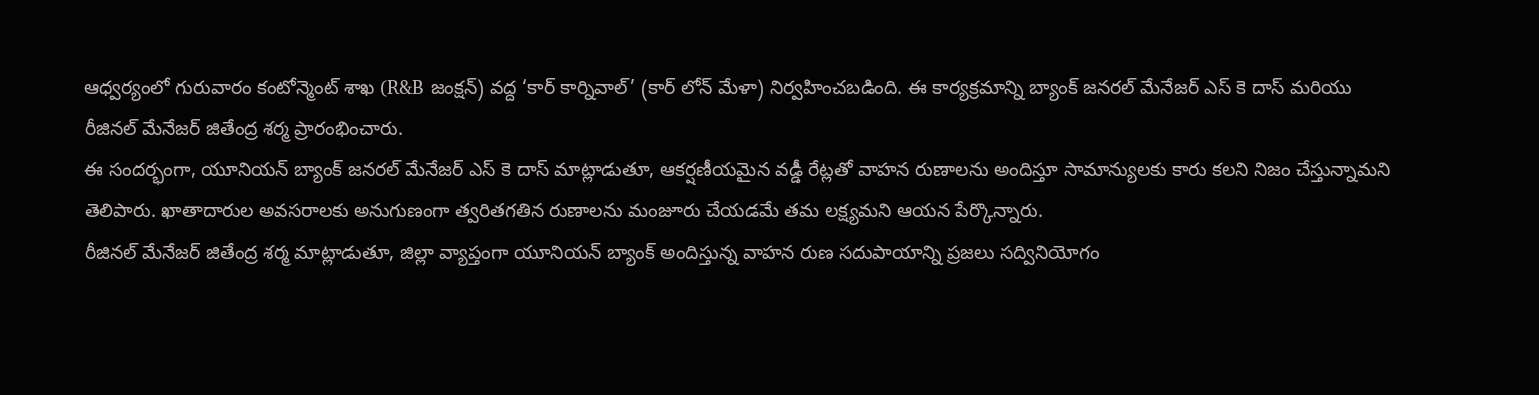ఆధ్వర్యంలో గురువారం కంటోన్మెంట్ శాఖ (R&B జంక్షన్) వద్ద ‘కార్ కార్నివాల్’ (కార్ లోన్ మేళా) నిర్వహించబడింది. ఈ కార్యక్రమాన్ని బ్యాంక్ జనరల్ మేనేజర్ ఎస్ కె దాస్ మరియు రీజినల్ మేనేజర్ జితేంద్ర శర్మ ప్రారంభించారు.
ఈ సందర్భంగా, యూనియన్ బ్యాంక్ జనరల్ మేనేజర్ ఎస్ కె దాస్ మాట్లాడుతూ, ఆకర్షణీయమైన వడ్డీ రేట్లతో వాహన రుణాలను అందిస్తూ సామాన్యులకు కారు కలని నిజం చేస్తున్నామని తెలిపారు. ఖాతాదారుల అవసరాలకు అనుగుణంగా త్వరితగతిన రుణాలను మంజూరు చేయడమే తమ లక్ష్యమని ఆయన పేర్కొన్నారు.
రీజినల్ మేనేజర్ జితేంద్ర శర్మ మాట్లాడుతూ, జిల్లా వ్యాప్తంగా యూనియన్ బ్యాంక్ అందిస్తున్న వాహన రుణ సదుపాయాన్ని ప్రజలు సద్వినియోగం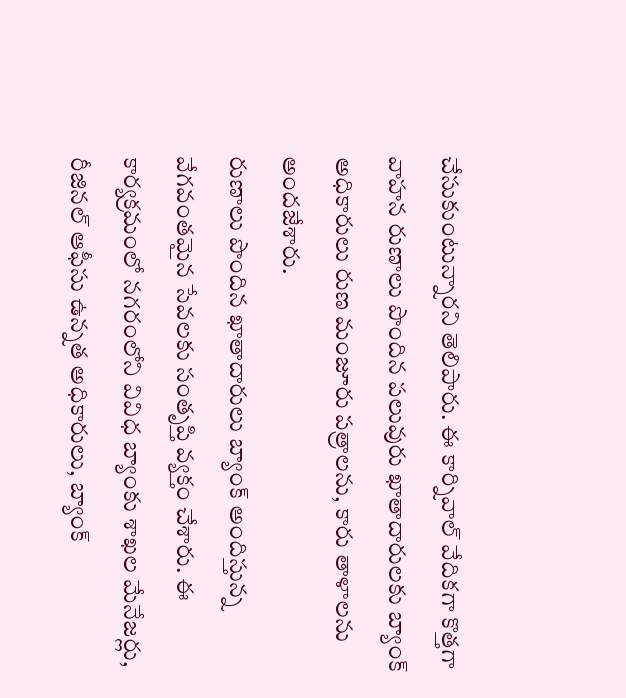చేసుకుంటున్నారని తెలిపారు. ఈ కార్నివాల్ వేదికగా కొత్తగా వాహన రుణాలు పొందిన పలువురు ఖాతాదారులకు బ్యాంక్ అధికారులు రుణ మంజూరు పత్రాలను, కారు తాళాలను అందజేశారు.
రుణాలు పొందిన ఖాతాదారులు బ్యాంక్ అందిస్తున్న వేగవంతమైన సేవలకు సంతృప్తి వ్యక్తం చేశారు. ఈ కార్యక్రమంలో నగరంలోని వివిధ బ్యాంకు శాఖల మేనేజర్లు, రీజినల్ ఆఫీసు ఉన్నత అధికారులు, బ్యాంక్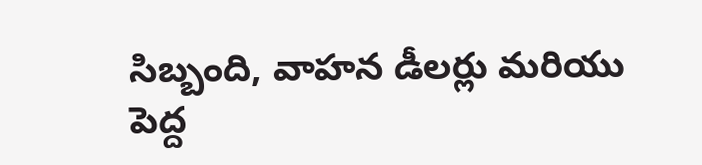సిబ్బంది, వాహన డీలర్లు మరియు పెద్ద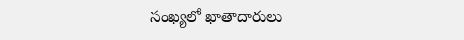సంఖ్యలో ఖాతాదారులు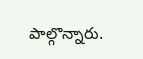పాల్గొన్నారు.